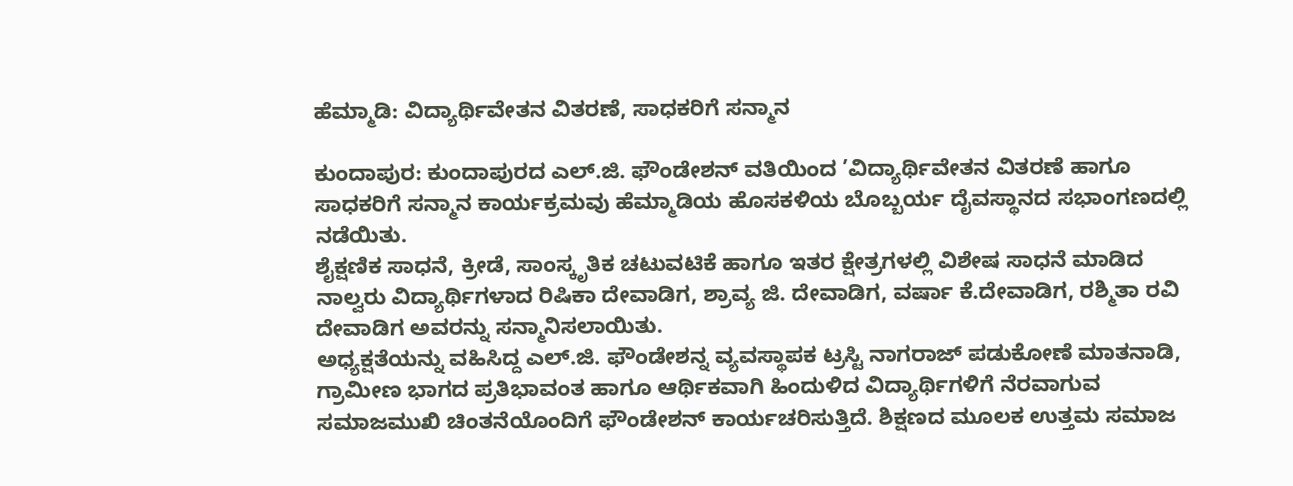ಹೆಮ್ಮಾಡಿ: ವಿದ್ಯಾರ್ಥಿವೇತನ ವಿತರಣೆ, ಸಾಧಕರಿಗೆ ಸನ್ಮಾನ

ಕುಂದಾಪುರ: ಕುಂದಾಪುರದ ಎಲ್.ಜಿ. ಫೌಂಡೇಶನ್ ವತಿಯಿಂದ ’ವಿದ್ಯಾರ್ಥಿವೇತನ ವಿತರಣೆ ಹಾಗೂ ಸಾಧಕರಿಗೆ ಸನ್ಮಾನ ಕಾರ್ಯಕ್ರಮವು ಹೆಮ್ಮಾಡಿಯ ಹೊಸಕಳಿಯ ಬೊಬ್ಬರ್ಯ ದೈವಸ್ಥಾನದ ಸಭಾಂಗಣದಲ್ಲಿ ನಡೆಯಿತು.
ಶೈಕ್ಷಣಿಕ ಸಾಧನೆ, ಕ್ರೀಡೆ, ಸಾಂಸ್ಕೃತಿಕ ಚಟುವಟಿಕೆ ಹಾಗೂ ಇತರ ಕ್ಷೇತ್ರಗಳಲ್ಲಿ ವಿಶೇಷ ಸಾಧನೆ ಮಾಡಿದ ನಾಲ್ವರು ವಿದ್ಯಾರ್ಥಿಗಳಾದ ರಿಷಿಕಾ ದೇವಾಡಿಗ, ಶ್ರಾವ್ಯ ಜಿ. ದೇವಾಡಿಗ, ವರ್ಷಾ ಕೆ.ದೇವಾಡಿಗ, ರಶ್ಮಿತಾ ರವಿ ದೇವಾಡಿಗ ಅವರನ್ನು ಸನ್ಮಾನಿಸಲಾಯಿತು.
ಅಧ್ಯಕ್ಷತೆಯನ್ನು ವಹಿಸಿದ್ದ ಎಲ್.ಜಿ. ಫೌಂಡೇಶನ್ನ ವ್ಯವಸ್ಥಾಪಕ ಟ್ರಸ್ಟಿ ನಾಗರಾಜ್ ಪಡುಕೋಣೆ ಮಾತನಾಡಿ, ಗ್ರಾಮೀಣ ಭಾಗದ ಪ್ರತಿಭಾವಂತ ಹಾಗೂ ಆರ್ಥಿಕವಾಗಿ ಹಿಂದುಳಿದ ವಿದ್ಯಾರ್ಥಿಗಳಿಗೆ ನೆರವಾಗುವ ಸಮಾಜಮುಖಿ ಚಿಂತನೆಯೊಂದಿಗೆ ಫೌಂಡೇಶನ್ ಕಾರ್ಯಚರಿಸುತ್ತಿದೆ. ಶಿಕ್ಷಣದ ಮೂಲಕ ಉತ್ತಮ ಸಮಾಜ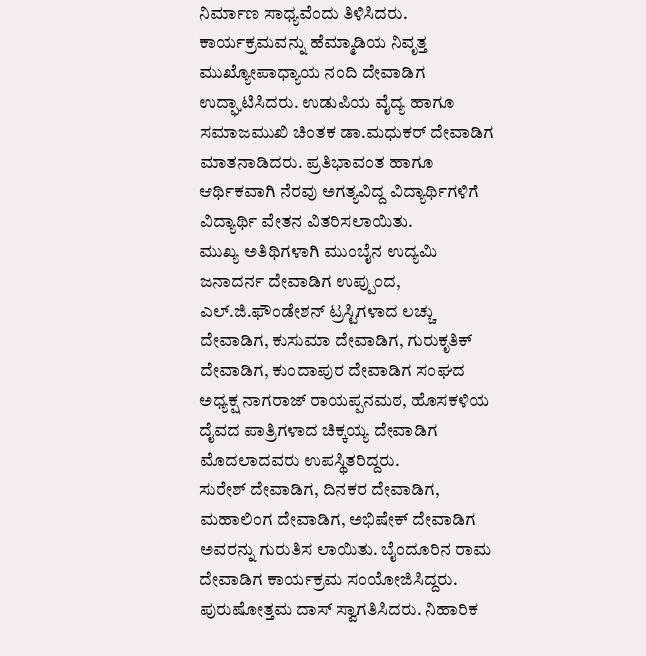ನಿರ್ಮಾಣ ಸಾಧ್ಯವೆಂದು ತಿಳಿಸಿದರು.
ಕಾರ್ಯಕ್ರಮವನ್ನು ಹೆಮ್ಮಾಡಿಯ ನಿವೃತ್ತ ಮುಖ್ಯೋಪಾಧ್ಯಾಯ ನಂದಿ ದೇವಾಡಿಗ ಉದ್ಘಾಟಿಸಿದರು. ಉಡುಪಿಯ ವೈದ್ಯ ಹಾಗೂ ಸಮಾಜಮುಖಿ ಚಿಂತಕ ಡಾ.ಮಧುಕರ್ ದೇವಾಡಿಗ ಮಾತನಾಡಿದರು. ಪ್ರತಿಭಾವಂತ ಹಾಗೂ ಆರ್ಥಿಕವಾಗಿ ನೆರವು ಅಗತ್ಯವಿದ್ದ ವಿದ್ಯಾರ್ಥಿಗಳಿಗೆ ವಿದ್ಯಾರ್ಥಿ ವೇತನ ವಿತರಿಸಲಾಯಿತು.
ಮುಖ್ಯ ಅತಿಥಿಗಳಾಗಿ ಮುಂಬೈನ ಉದ್ಯಮಿ ಜನಾದರ್ನ ದೇವಾಡಿಗ ಉಪ್ಪುಂದ, ಎಲ್.ಜಿ.ಫೌಂಡೇಶನ್ ಟ್ರಸ್ಟಿಗಳಾದ ಲಚ್ಚು ದೇವಾಡಿಗ, ಕುಸುಮಾ ದೇವಾಡಿಗ, ಗುರುಕೃತಿಕ್ ದೇವಾಡಿಗ, ಕುಂದಾಪುರ ದೇವಾಡಿಗ ಸಂಘದ ಅಧ್ಯಕ್ಷ ನಾಗರಾಜ್ ರಾಯಪ್ಪನಮಠ, ಹೊಸಕಳಿಯ ದೈವದ ಪಾತ್ರಿಗಳಾದ ಚಿಕ್ಕಯ್ಯ ದೇವಾಡಿಗ ಮೊದಲಾದವರು ಉಪಸ್ಥಿತರಿದ್ದರು.
ಸುರೇಶ್ ದೇವಾಡಿಗ, ದಿನಕರ ದೇವಾಡಿಗ, ಮಹಾಲಿಂಗ ದೇವಾಡಿಗ, ಅಭಿಷೇಕ್ ದೇವಾಡಿಗ ಅವರನ್ನು ಗುರುತಿಸ ಲಾಯಿತು. ಬೈಂದೂರಿನ ರಾಮ ದೇವಾಡಿಗ ಕಾರ್ಯಕ್ರಮ ಸಂಯೋಜಿಸಿದ್ದರು. ಪುರುಷೋತ್ತಮ ದಾಸ್ ಸ್ವಾಗತಿಸಿದರು. ನಿಹಾರಿಕ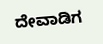ದೇವಾಡಿಗ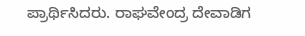ಪ್ರಾರ್ಥಿಸಿದರು. ರಾಘವೇಂದ್ರ ದೇವಾಡಿಗ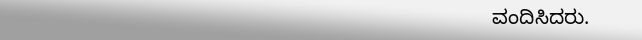ವಂದಿಸಿದರು.